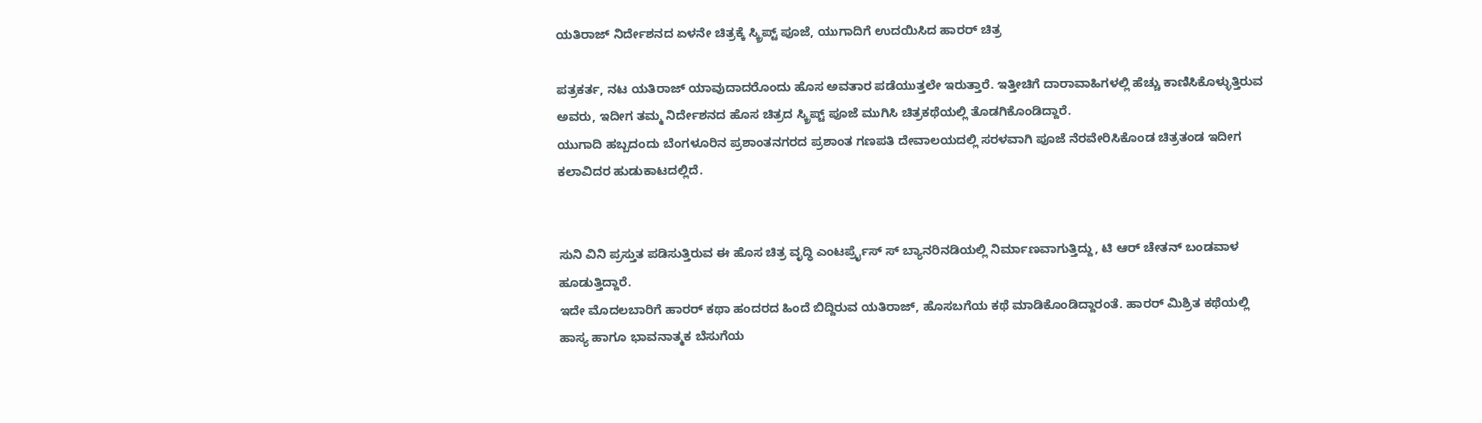ಯತಿರಾಜ್ ನಿರ್ದೇಶನದ ಏಳನೇ ಚಿತ್ರಕ್ಕೆ ಸ್ಕ್ರಿಪ್ಟ್ ಪೂಜೆ, ಯುಗಾದಿಗೆ ಉದಯಿಸಿದ ಹಾರರ್ ಚಿತ್ರ

ಪತ್ರಕರ್ತ, ನಟ ಯತಿರಾಜ್ ಯಾವುದಾದರೊಂದು ಹೊಸ ಅವತಾರ ಪಡೆಯುತ್ತಲೇ ಇರುತ್ತಾರೆ. ಇತ್ತೀಚಿಗೆ ದಾರಾವಾಹಿಗಳಲ್ಲಿ ಹೆಚ್ಚು ಕಾಣಿಸಿಕೊಳ್ಳುತ್ತಿರುವ ಅವರು, ಇದೀಗ ತಮ್ಮ ನಿರ್ದೇಶನದ ಹೊಸ ಚಿತ್ರದ ಸ್ಕ್ರಿಪ್ಟ್ ಪೂಜೆ ಮುಗಿಸಿ ಚಿತ್ರಕಥೆಯಲ್ಲಿ ತೊಡಗಿಕೊಂಡಿದ್ದಾರೆ.
ಯುಗಾದಿ ಹಬ್ಬದಂದು ಬೆಂಗಳೂರಿನ ಪ್ರಶಾಂತನಗರದ ಪ್ರಶಾಂತ ಗಣಪತಿ ದೇವಾಲಯದಲ್ಲಿ ಸರಳವಾಗಿ ಪೂಜೆ ನೆರವೇರಿಸಿಕೊಂಡ ಚಿತ್ರತಂಡ ಇದೀಗ ಕಲಾವಿದರ ಹುಡುಕಾಟದಲ್ಲಿದೆ.


ಸುನಿ ವಿನಿ ಪ್ರಸ್ತುತ ಪಡಿಸುತ್ತಿರುವ ಈ ಹೊಸ ಚಿತ್ರ ವೃದ್ಧಿ ಎಂಟರ್ಪ್ರೈಸ್ ಸ್ ಬ್ಯಾನರಿನಡಿಯಲ್ಲಿ ನಿರ್ಮಾಣವಾಗುತ್ತಿದ್ದು, ಟಿ ಆರ್ ಚೇತನ್ ಬಂಡವಾಳ ಹೂಡುತ್ತಿದ್ದಾರೆ.
ಇದೇ ಮೊದಲಬಾರಿಗೆ ಹಾರರ್ ಕಥಾ ಹಂದರದ ಹಿಂದೆ ಬಿದ್ದಿರುವ ಯತಿರಾಜ್, ಹೊಸಬಗೆಯ ಕಥೆ ಮಾಡಿಕೊಂಡಿದ್ದಾರಂತೆ. ಹಾರರ್ ಮಿಶ್ರಿತ ಕಥೆಯಲ್ಲಿ ಹಾಸ್ಯ ಹಾಗೂ ಭಾವನಾತ್ಮಕ ಬೆಸುಗೆಯ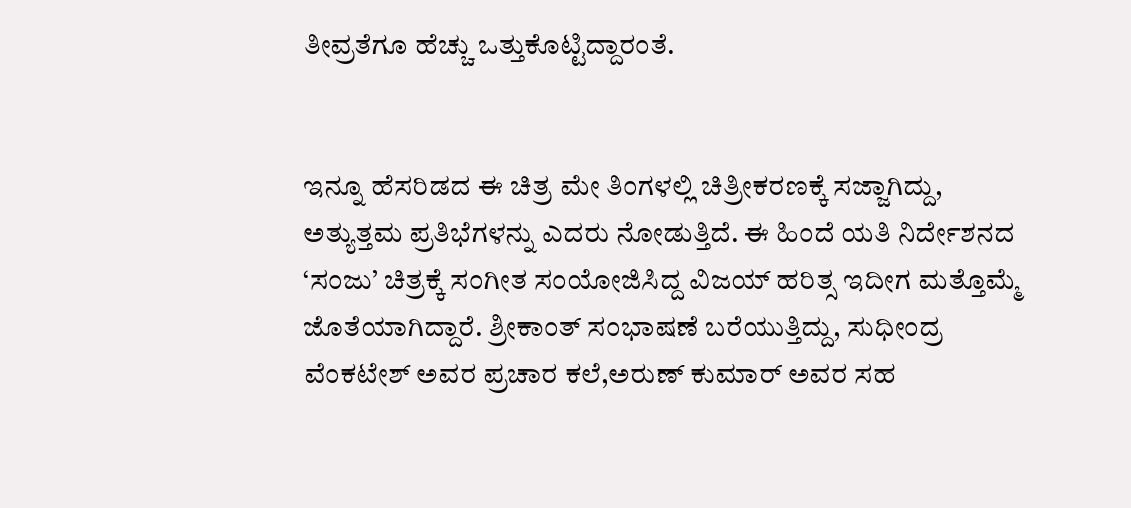ತೀವ್ರತೆಗೂ ಹೆಚ್ಚು ಒತ್ತುಕೊಟ್ಟಿದ್ದಾರಂತೆ.


ಇನ್ನೂ ಹೆಸರಿಡದ ಈ ಚಿತ್ರ ಮೇ ತಿಂಗಳಲ್ಲಿ ಚಿತ್ರೀಕರಣಕ್ಕೆ ಸಜ್ಜಾಗಿದ್ದು, ಅತ್ಯುತ್ತಮ ಪ್ರತಿಭೆಗಳನ್ನು ಎದರು ನೋಡುತ್ತಿದೆ. ಈ ಹಿಂದೆ ಯತಿ ನಿರ್ದೇಶನದ ‘ಸಂಜು’ ಚಿತ್ರಕ್ಕೆ ಸಂಗೀತ ಸಂಯೋಜಿಸಿದ್ದ ವಿಜಯ್ ಹರಿತ್ಸ ಇದೀಗ ಮತ್ತೊಮ್ಮೆ ಜೊತೆಯಾಗಿದ್ದಾರೆ. ಶ್ರೀಕಾಂತ್ ಸಂಭಾಷಣೆ ಬರೆಯುತ್ತಿದ್ದು, ಸುಧೀಂದ್ರ ವೆಂಕಟೇಶ್ ಅವರ ಪ್ರಚಾರ ಕಲೆ,ಅರುಣ್ ಕುಮಾರ್ ಅವರ ಸಹ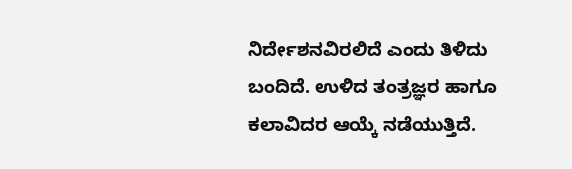ನಿರ್ದೇಶನವಿರಲಿದೆ ಎಂದು ತಿಳಿದು ಬಂದಿದೆ. ಉಳಿದ ತಂತ್ರಜ್ಞರ ಹಾಗೂ ಕಲಾವಿದರ ಆಯ್ಕೆ ನಡೆಯುತ್ತಿದೆ.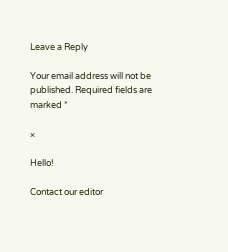Leave a Reply

Your email address will not be published. Required fields are marked *

×

Hello!

Contact our editor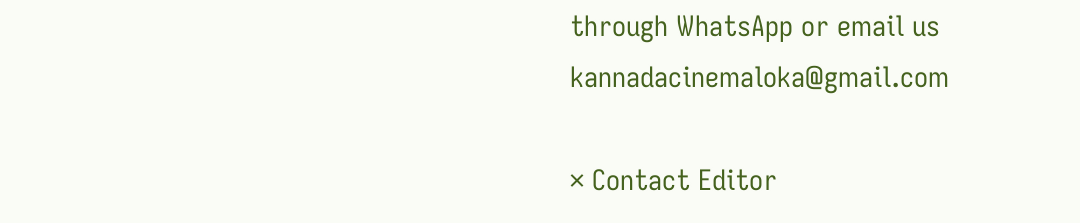through WhatsApp or email us kannadacinemaloka@gmail.com

× Contact Editor